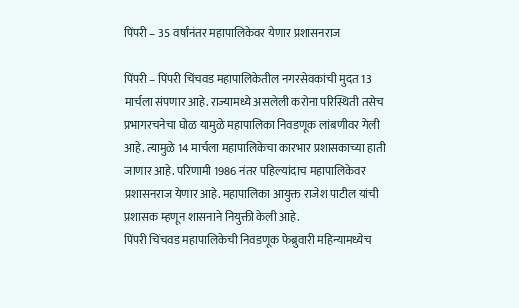पिंपरी – 35 वर्षांनंतर महापालिकेवर येणार प्रशासनराज

पिंपरी – पिंपरी चिंचवड महापालिकेतील नगरसेवकांची मुदत 13 मार्चला संपणार आहे. राज्यामध्ये असलेली करोना परिस्थिती तसेच प्रभागरचनेचा घोळ यामुळे महापालिका निवडणूक लांबणीवर गेली आहे. त्यामुळे 14 मार्चला महापालिकेचा कारभार प्रशासकाच्या हाती जाणार आहे. परिणामी 1986 नंतर पहिल्यांदाच महापालिकेवर प्रशासनराज येणार आहे. महापालिका आयुक्त राजेश पाटील यांची प्रशासक म्हणून शासनाने नियुक्ती केली आहे.
पिंपरी चिंचवड महापालिकेची निवडणूक फेब्रुवारी महिन्यामध्येच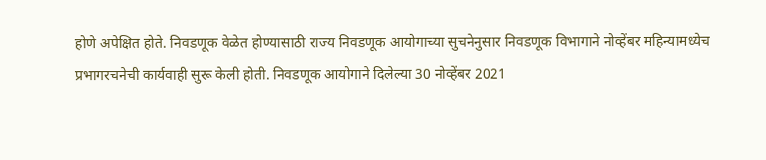होणे अपेक्षित होते. निवडणूक वेळेत होण्यासाठी राज्य निवडणूक आयोगाच्या सुचनेनुसार निवडणूक विभागाने नोव्हेंबर महिन्यामध्येच प्रभागरचनेची कार्यवाही सुरू केली होती. निवडणूक आयोगाने दिलेल्या 30 नोव्हेंबर 2021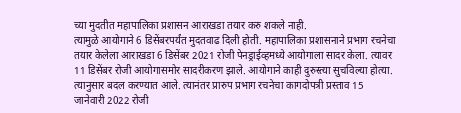च्या मुदतीत महापालिका प्रशासन आराखडा तयार करु शकले नाही.
त्यामुळे आयोगाने 6 डिसेंबरपर्यंत मुदतवाढ दिली होती. महापालिका प्रशासनाने प्रभाग रचनेचा तयार केलेला आराखडा 6 डिसेंबर 2021 रोजी पेनड्राईव्हमध्ये आयोगाला सादर केला. त्यावर 11 डिसेंबर रोजी आयोगासमोर सादरीकरण झाले. आयोगाने काही दुरुस्त्या सुचविल्या होत्या. त्यानुसार बदल करण्यात आले. त्यानंतर प्रारुप प्रभाग रचनेचा कागदोपत्री प्रस्ताव 15 जानेवारी 2022 रोजी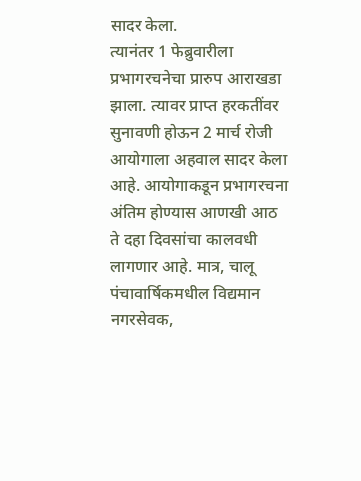सादर केला.
त्यानंतर 1 फेब्रुवारीला प्रभागरचनेचा प्रारुप आराखडा झाला. त्यावर प्राप्त हरकतींवर सुनावणी होऊन 2 मार्च रोजी आयोगाला अहवाल सादर केला आहे. आयोगाकडून प्रभागरचना अंतिम होण्यास आणखी आठ ते दहा दिवसांचा कालवधी लागणार आहे. मात्र, चालू पंचावार्षिकमधील विद्यमान नगरसेवक,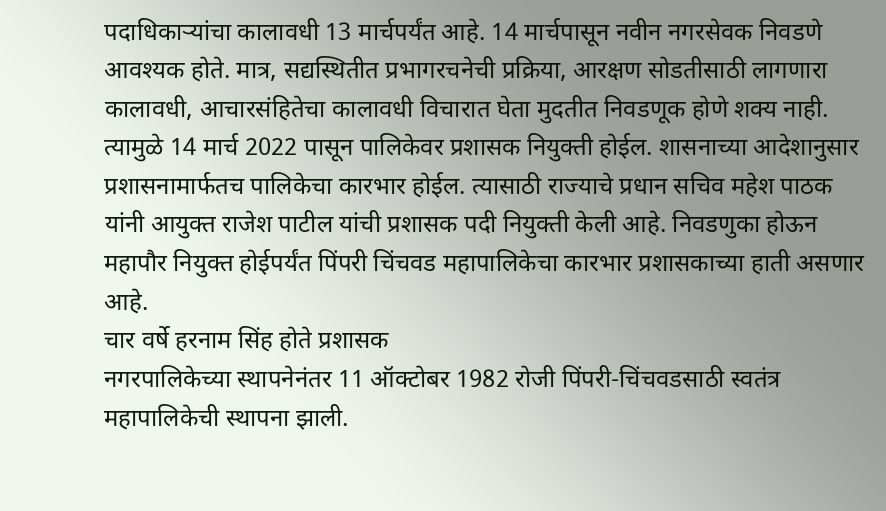पदाधिकाऱ्यांचा कालावधी 13 मार्चपर्यंत आहे. 14 मार्चपासून नवीन नगरसेवक निवडणे आवश्यक होते. मात्र, सद्यस्थितीत प्रभागरचनेची प्रक्रिया, आरक्षण सोडतीसाठी लागणारा कालावधी, आचारसंहितेचा कालावधी विचारात घेता मुदतीत निवडणूक होणे शक्य नाही.
त्यामुळे 14 मार्च 2022 पासून पालिकेवर प्रशासक नियुक्ती होईल. शासनाच्या आदेशानुसार प्रशासनामार्फतच पालिकेचा कारभार होईल. त्यासाठी राज्याचे प्रधान सचिव महेश पाठक यांनी आयुक्त राजेश पाटील यांची प्रशासक पदी नियुक्ती केली आहे. निवडणुका होऊन महापौर नियुक्त होईपर्यंत पिंपरी चिंचवड महापालिकेचा कारभार प्रशासकाच्या हाती असणार आहे.
चार वर्षे हरनाम सिंह होते प्रशासक
नगरपालिकेच्या स्थापनेनंतर 11 ऑक्टोबर 1982 रोजी पिंपरी-चिंचवडसाठी स्वतंत्र महापालिकेची स्थापना झाली.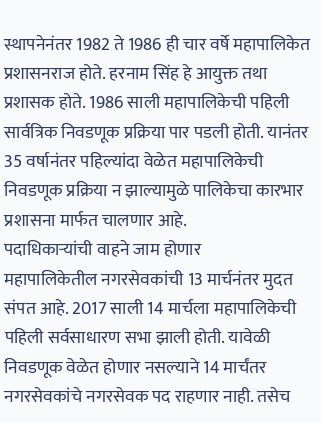स्थापनेनंतर 1982 ते 1986 ही चार वर्षे महापालिकेत प्रशासनराज होते. हरनाम सिंह हे आयुक्त तथा प्रशासक होते. 1986 साली महापालिकेची पहिली सार्वत्रिक निवडणूक प्रक्रिया पार पडली होती. यानंतर 35 वर्षानंतर पहिल्यांदा वेळेत महापालिकेची निवडणूक प्रक्रिया न झाल्यामुळे पालिकेचा कारभार प्रशासना मार्फत चालणार आहे.
पदाधिकाऱ्यांची वाहने जाम होणार
महापालिकेतील नगरसेवकांची 13 मार्चनंतर मुदत संपत आहे. 2017 साली 14 मार्चला महापालिकेची पहिली सर्वसाधारण सभा झाली होती. यावेळी निवडणूक वेळेत होणार नसल्याने 14 मार्चंतर नगरसेवकांचे नगरसेवक पद राहणार नाही. तसेच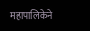महापालिकेने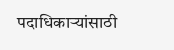पदाधिकाऱ्यांसाठी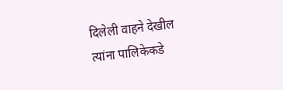दिलेली वाहने देखील त्यांना पालिकेकडे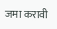जमा करावी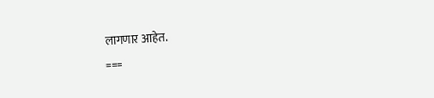लागणार आहेत.
===